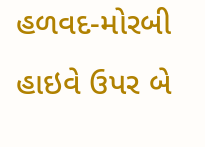હળવદ-મોરબી હાઇવે ઉપર બે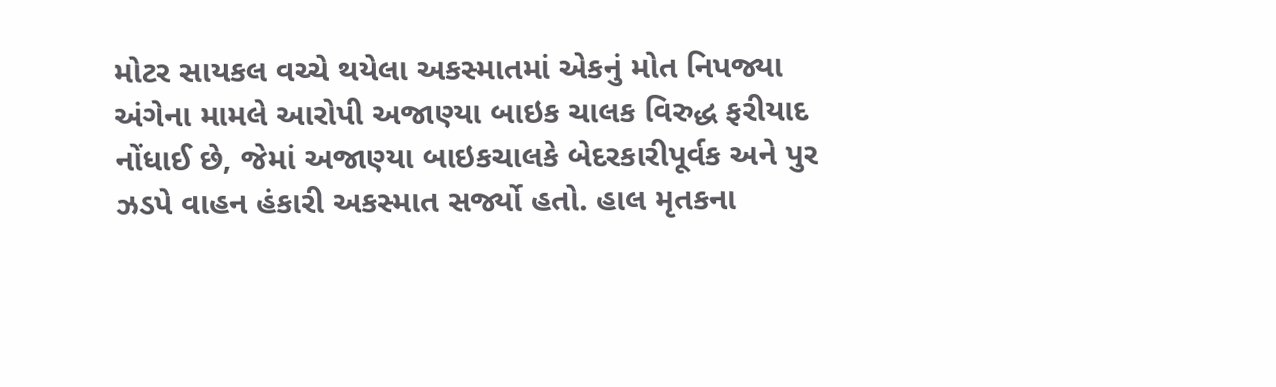મોટર સાયકલ વચ્ચે થયેલા અકસ્માતમાં એકનું મોત નિપજ્યા અંગેના મામલે આરોપી અજાણ્યા બાઇક ચાલક વિરુદ્ધ ફરીયાદ નોંધાઈ છે, જેમાં અજાણ્યા બાઇકચાલકે બેદરકારીપૂર્વક અને પુર ઝડપે વાહન હંકારી અકસ્માત સર્જ્યો હતો. હાલ મૃતકના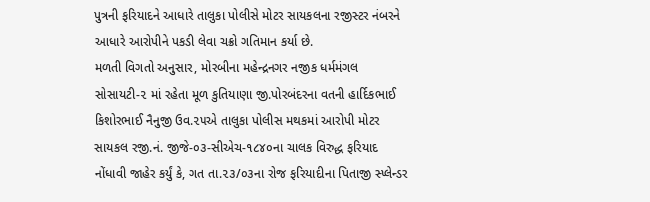પુત્રની ફરિયાદને આધારે તાલુકા પોલીસે મોટર સાયકલના રજીસ્ટર નંબરને આધારે આરોપીને પકડી લેવા ચક્રો ગતિમાન કર્યા છે.
મળતી વિગતો અનુસાર, મોરબીના મહેન્દ્રનગર નજીક ધર્મમંગલ સોસાયટી-૨ માં રહેતા મૂળ કુતિયાણા જી.પોરબંદરના વતની હાર્દિકભાઈ કિશોરભાઈ નૈનુજી ઉવ.૨૫એ તાલુકા પોલીસ મથકમાં આરોપી મોટર સાયકલ રજી.નં. જીજે-૦૩-સીએચ-૧૮૪૦ના ચાલક વિરુદ્ધ ફરિયાદ નોંધાવી જાહેર કર્યું કે, ગત તા.૨૩/૦૩ના રોજ ફરિયાદીના પિતાજી સ્પ્લેન્ડર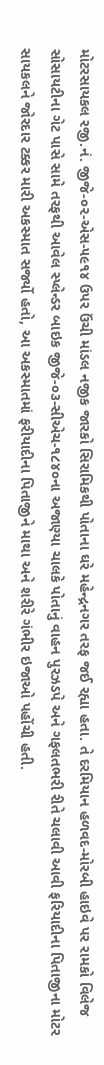મોટરસાયકલ રજી.નં. જીજે-૦૨-એસ-૫૯૧૪ ઉપર ઉંચી માંડલ નજીક જારકો સિરામિકથી પોતાના ઘરે મહેન્દ્રનગર તરફ જઈ રહ્યા હતા. તે દરમિયાન હળવદ-મોરબી હાઇવે પર રામકો વિલેજ સોસાયટીના ગેટ પાસે સામે તરફથી આવેલ સ્પ્લેન્ડર બાઇક જીજે-૦૩-સીએચ-૧૮૪૦ના અજાણ્યા ચાલકે પોતાનું વાહન પુરઝડપે અને ગફલતભરી રીતે ચલાવી આવી ફરિયાદીના પિતાજીના મોટર સાયકલને જોરદાર ટક્કર મારી અકસ્માત સર્જ્યો હતો, આ અકસ્માતમાં ફરીયાદીના પિતાજીને માથા અને શરીરે ગંભીર ઇજાઓ પહોંચી હતી.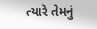ત્યારે તેમનું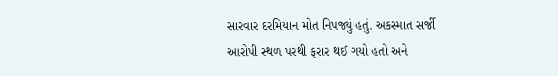સારવાર દરમિયાન મોત નિપજ્યું હતું. અકસ્માત સર્જી આરોપી સ્થળ પરથી ફરાર થઈ ગયો હતો અને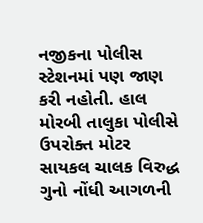નજીકના પોલીસ સ્ટેશનમાં પણ જાણ કરી નહોતી. હાલ મોરબી તાલુકા પોલીસે ઉપરોક્ત મોટર સાયકલ ચાલક વિરુદ્ધ ગુનો નોંધી આગળની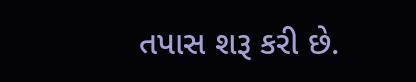તપાસ શરૂ કરી છે.